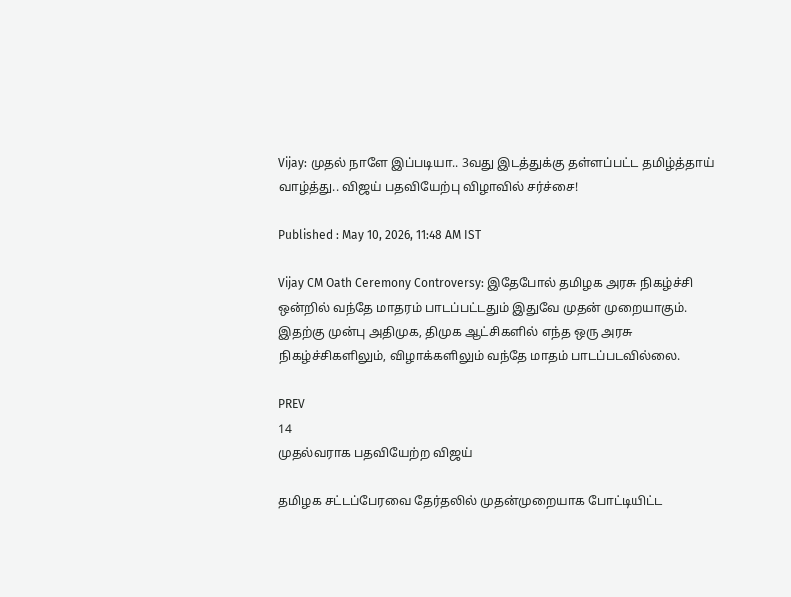Vijay: முதல் நாளே இப்படியா.. 3வது இடத்துக்கு தள்ளப்பட்ட தமிழ்த்தாய் வாழ்த்து.. விஜய் பதவியேற்பு விழாவில் சர்ச்சை!

Published : May 10, 2026, 11:48 AM IST

Vijay CM Oath Ceremony Controversy: இதேபோல் தமிழக அரசு நிகழ்ச்சி ஒன்றில் வந்தே மாதரம் பாடப்பட்டதும் இதுவே முதன் முறையாகும். இதற்கு முன்பு அதிமுக, திமுக ஆட்சிகளில் எந்த ஒரு அரசு நிகழ்ச்சிகளிலும், விழாக்களிலும் வந்தே மாதம் பாடப்படவில்லை.

PREV
14
முதல்வராக பதவியேற்ற விஜய்

தமிழக சட்டப்பேரவை தேர்தலில் முதன்முறையாக போட்டியிட்ட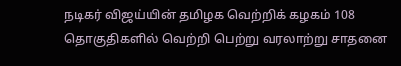நடிகர் விஜய்யின் தமிழக வெற்றிக் கழகம் 108 தொகுதிகளில் வெற்றி பெற்று வரலாற்று சாதனை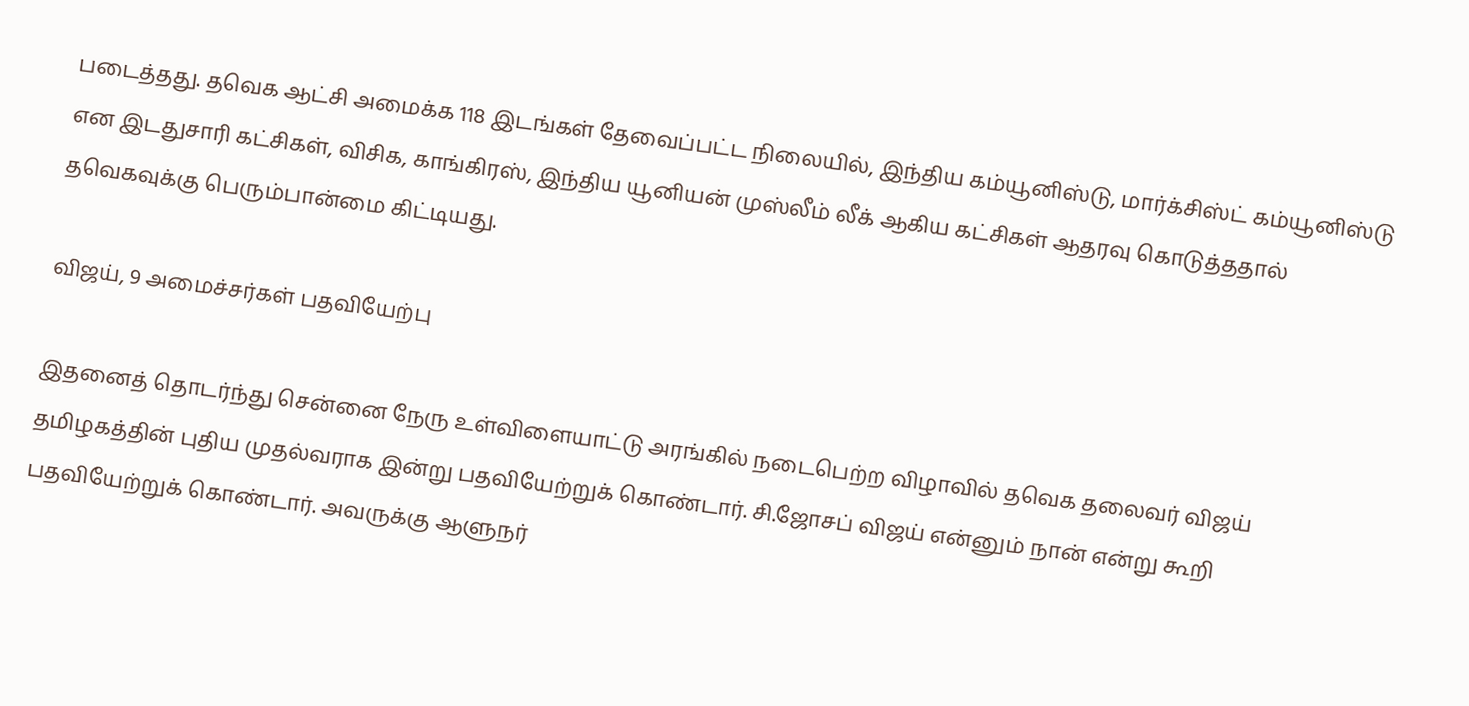படைத்தது. தவெக ஆட்சி அமைக்க 118 இடங்கள் தேவைப்பட்ட நிலையில், இந்திய கம்யூனிஸ்டு, மார்க்சிஸ்ட் கம்யூனிஸ்டு என இடதுசாரி கட்சிகள், விசிக, காங்கிரஸ், இந்திய யூனியன் முஸ்லீம் லீக் ஆகிய கட்சிகள் ஆதரவு கொடுத்ததால் தவெகவுக்கு பெரும்பான்மை கிட்டியது.

விஜய், 9 அமைச்சர்கள் பதவியேற்பு

இதனைத் தொடர்ந்து சென்னை நேரு உள்விளையாட்டு அரங்கில் நடைபெற்ற விழாவில் தவெக தலைவர் விஜய் தமிழகத்தின் புதிய முதல்வராக இன்று பதவியேற்றுக் கொண்டார். சி.ஜோசப் விஜய் என்னும் நான் என்று கூறி பதவியேற்றுக் கொண்டார். அவருக்கு ஆளுநர்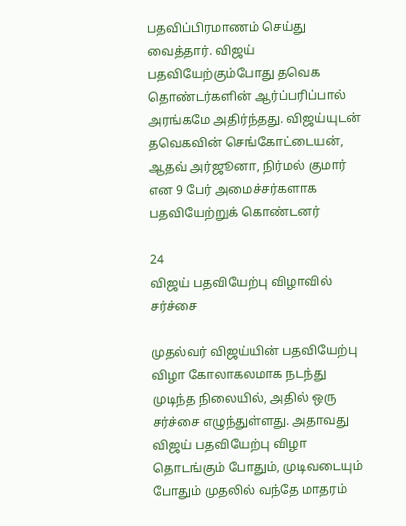பதவிப்பிரமாணம் செய்து வைத்தார். விஜய் பதவியேற்கும்போது தவெக தொண்டர்களின் ஆர்ப்பரிப்பால் அரங்கமே அதிர்ந்தது. விஜய்யுடன் தவெகவின் செங்கோட்டையன், ஆதவ் அர்ஜூனா, நிர்மல் குமார் என 9 பேர் அமைச்சர்களாக பதவியேற்றுக் கொண்டனர்

24
விஜய் பதவியேற்பு விழாவில் சர்ச்சை

முதல்வர் விஜய்யின் பதவியேற்பு விழா கோலாகலமாக நடந்து முடிந்த நிலையில், அதில் ஒரு சர்ச்சை எழுந்துள்ளது. அதாவது விஜய் பதவியேற்பு விழா தொடங்கும் போதும், முடிவடையும் போதும் முதலில் வந்தே மாதரம்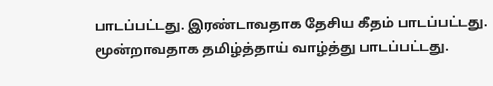பாடப்பட்டது. இரண்டாவதாக தேசிய கீதம் பாடப்பட்டது. மூன்றாவதாக தமிழ்த்தாய் வாழ்த்து பாடப்பட்டது.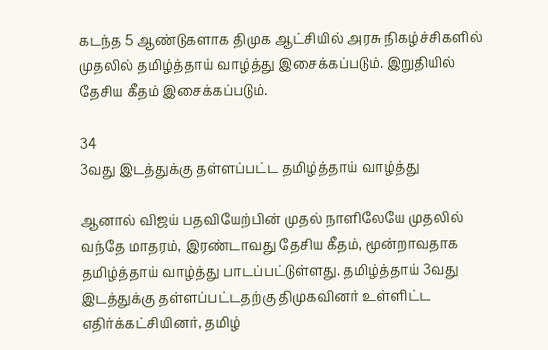கடந்த 5 ஆண்டுகளாக திமுக ஆட்சியில் அரசு நிகழ்ச்சிகளில் முதலில் தமிழ்த்தாய் வாழ்த்து இசைக்கப்படும். இறுதியில் தேசிய கீதம் இசைக்கப்படும்.

34
3வது இடத்துக்கு தள்ளப்பட்ட தமிழ்த்தாய் வாழ்த்து

ஆனால் விஜய் பதவியேற்பின் முதல் நாளிலேயே முதலில் வந்தே மாதரம், இரண்டாவது தேசிய கீதம், மூன்றாவதாக தமிழ்த்தாய் வாழ்த்து பாடப்பட்டுள்ளது. தமிழ்த்தாய் 3வது இடத்துக்கு தள்ளப்பட்டதற்கு திமுகவினர் உள்ளிட்ட எதிர்க்கட்சியினர், தமிழ்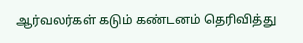ஆர்வலர்கள் கடும் கண்டனம் தெரிவித்து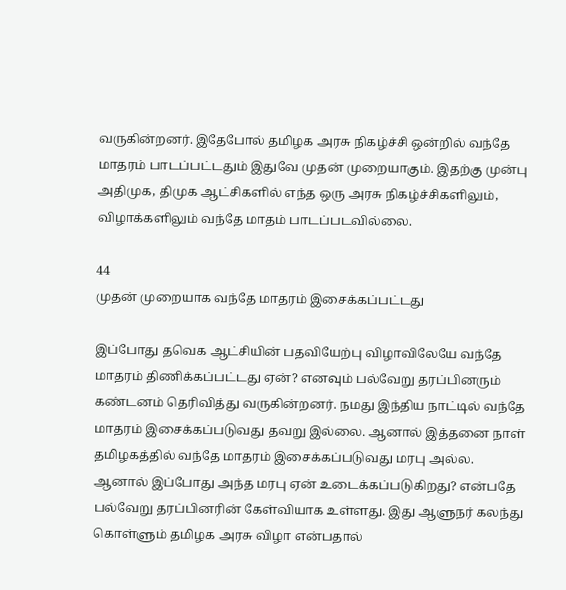வருகின்றனர். இதேபோல் தமிழக அரசு நிகழ்ச்சி ஒன்றில் வந்தே மாதரம் பாடப்பட்டதும் இதுவே முதன் முறையாகும். இதற்கு முன்பு அதிமுக, திமுக ஆட்சிகளில் எந்த ஒரு அரசு நிகழ்ச்சிகளிலும், விழாக்களிலும் வந்தே மாதம் பாடப்படவில்லை.

44
முதன் முறையாக வந்தே மாதரம் இசைக்கப்பட்டது

இப்போது தவெக ஆட்சியின் பதவியேற்பு விழாவிலேயே வந்தே மாதரம் திணிக்கப்பட்டது ஏன்? எனவும் பல்வேறு தரப்பினரும் கண்டனம் தெரிவித்து வருகின்றனர். நமது இந்திய நாட்டில் வந்தே மாதரம் இசைக்கப்படுவது தவறு இல்லை. ஆனால் இத்தனை நாள் தமிழகத்தில் வந்தே மாதரம் இசைக்கப்படுவது மரபு அல்ல. ஆனால் இப்போது அந்த மரபு ஏன் உடைக்கப்படுகிறது? என்பதே பல்வேறு தரப்பினரின் கேள்வியாக உள்ளது. இது ஆளுநர் கலந்து கொள்ளும் தமிழக அரசு விழா என்பதால்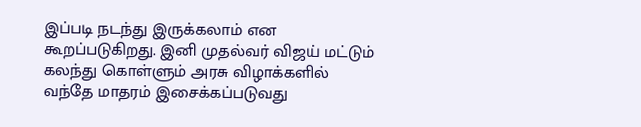இப்படி நடந்து இருக்கலாம் என கூறப்படுகிறது. இனி முதல்வர் விஜய் மட்டும் கலந்து கொள்ளும் அரசு விழாக்களில் வந்தே மாதரம் இசைக்கப்படுவது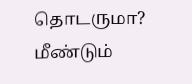தொடருமா? மீண்டும்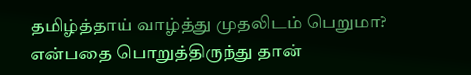தமிழ்த்தாய் வாழ்த்து முதலிடம் பெறுமா? என்பதை பொறுத்திருந்து தான்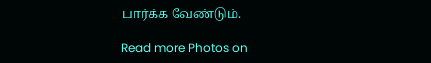பார்க்க வேண்டும்.

Read more Photos on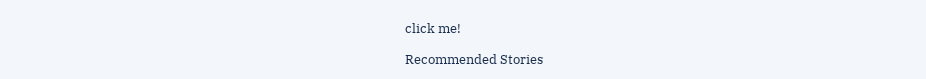click me!

Recommended Stories